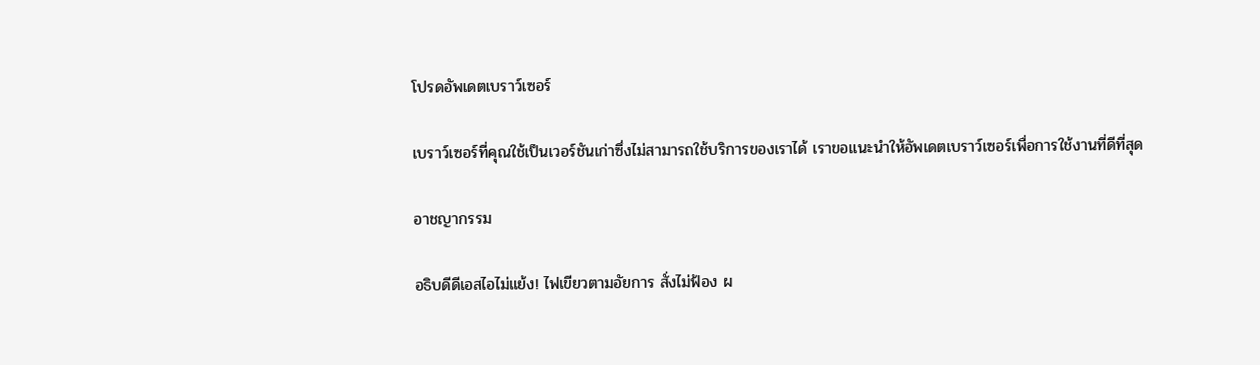โปรดอัพเดตเบราว์เซอร์

เบราว์เซอร์ที่คุณใช้เป็นเวอร์ชันเก่าซึ่งไม่สามารถใช้บริการของเราได้ เราขอแนะนำให้อัพเดตเบราว์เซอร์เพื่อการใช้งานที่ดีที่สุด

อาชญากรรม

อธิบดีดีเอสไอไม่แย้ง! ไฟเขียวตามอัยการ สั่งไม่ฟ้อง ผ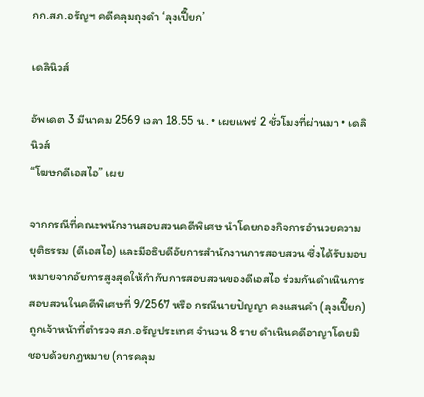กก.สภ.อรัญฯ คดีคลุมถุงดำ ‘ลุงเปี๊ยก’

เดลินิวส์

อัพเดต 3 มีนาคม 2569 เวลา 18.55 น. • เผยแพร่ 2 ชั่วโมงที่ผ่านมา • เดลินิวส์
“โฆษกดีเอสไอ” เผย

จากกรณีที่คณะพนักงานสอบสวนคดีพิเศษ นำโดยกองกิจการอำนวยความยุติธรรม (ดีเอสไอ) และมีอธิบดีอัยการสำนักงานการสอบสวน ซึ่งได้รับมอบหมายจากอัยการสูงสุดให้กำกับการสอบสวนของดีเอสไอ ร่วมกันดำเนินการสอบสวนในคดีพิเศษที่ 9/2567 หรือ กรณีนายปัญญา คงแสนคำ (ลุงเปี๊ยก) ถูกเจ้าหน้าที่ตำรวจ สภ.อรัญประเทศ จำนวน 8 ราย ดำเนินคดีอาญาโดยมิชอบด้วยกฎหมาย (การคลุม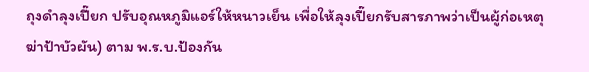ถุงดำลุงเปี๊ยก ปรับอุณหภูมิแอร์ให้หนาวเย็น เพื่อให้ลุงเปี๊ยกรับสารภาพว่าเป็นผู้ก่อเหตุฆ่าป้าบัวผัน) ตาม พ.ร.บ.ป้องกัน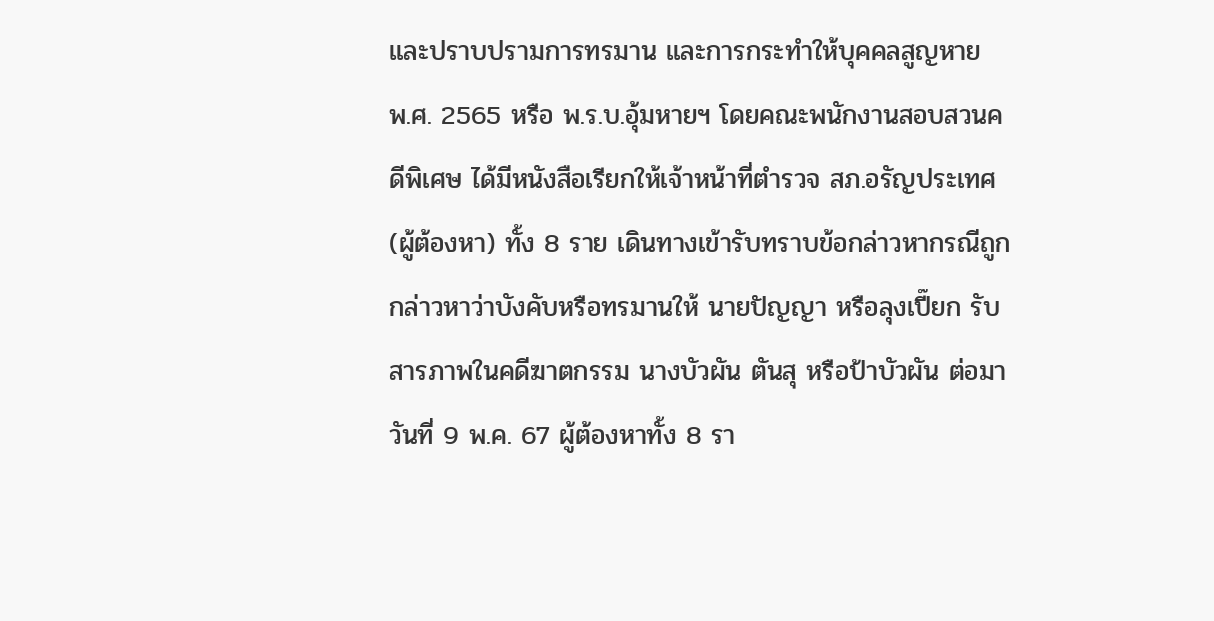และปราบปรามการทรมาน และการกระทำให้บุคคลสูญหาย พ.ศ. 2565 หรือ พ.ร.บ.อุ้มหายฯ โดยคณะพนักงานสอบสวนคดีพิเศษ ได้มีหนังสือเรียกให้เจ้าหน้าที่ตำรวจ สภ.อรัญประเทศ (ผู้ต้องหา) ทั้ง 8 ราย เดินทางเข้ารับทราบข้อกล่าวหากรณีถูกกล่าวหาว่าบังคับหรือทรมานให้ นายปัญญา หรือลุงเปี๊ยก รับสารภาพในคดีฆาตกรรม นางบัวผัน ตันสุ หรือป้าบัวผัน ต่อมาวันที่ 9 พ.ค. 67 ผู้ต้องหาทั้ง 8 รา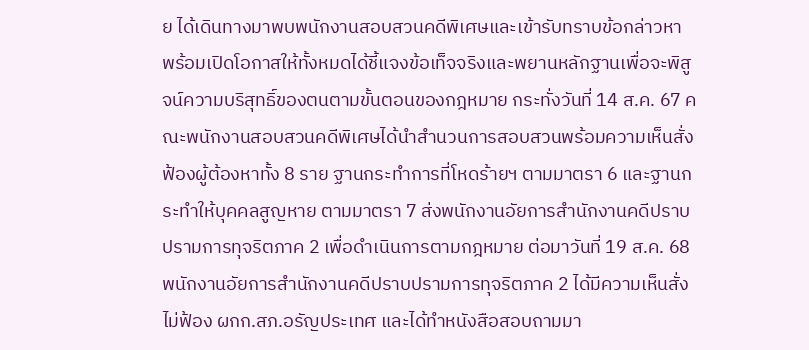ย ได้เดินทางมาพบพนักงานสอบสวนคดีพิเศษและเข้ารับทราบข้อกล่าวหา พร้อมเปิดโอกาสให้ทั้งหมดได้ชี้แจงข้อเท็จจริงและพยานหลักฐานเพื่อจะพิสูจน์ความบริสุทธิ์ของตนตามขั้นตอนของกฎหมาย กระทั่งวันที่ 14 ส.ค. 67 คณะพนักงานสอบสวนคดีพิเศษได้นำสำนวนการสอบสวนพร้อมความเห็นสั่งฟ้องผู้ต้องหาทั้ง 8 ราย ฐานกระทำการที่โหดร้ายฯ ตามมาตรา 6 และฐานกระทำให้บุคคลสูญหาย ตามมาตรา 7 ส่งพนักงานอัยการสำนักงานคดีปราบปรามการทุจริตภาค 2 เพื่อดำเนินการตามกฎหมาย ต่อมาวันที่ 19 ส.ค. 68 พนักงานอัยการสำนักงานคดีปราบปรามการทุจริตภาค 2 ได้มีความเห็นสั่งไม่ฟ้อง ผกก.สภ.อรัญประเทศ และได้ทำหนังสือสอบถามมา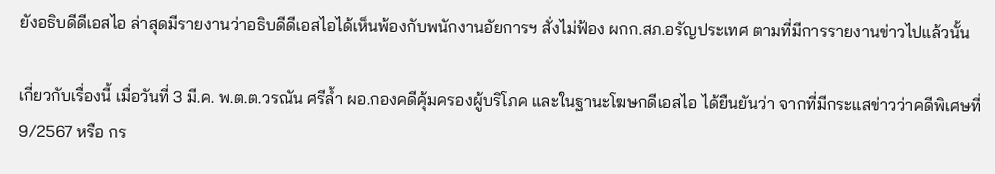ยังอธิบดีดีเอสไอ ล่าสุดมีรายงานว่าอธิบดีดีเอสไอได้เห็นพ้องกับพนักงานอัยการฯ สั่งไม่ฟ้อง ผกก.สภ.อรัญประเทศ ตามที่มีการรายงานข่าวไปแล้วนั้น

เกี่ยวกับเรื่องนี้ เมื่อวันที่ 3 มี.ค. พ.ต.ต.วรณัน ศรีล้ำ ผอ.กองคดีคุ้มครองผู้บริโภค และในฐานะโฆษกดีเอสไอ ได้ยืนยันว่า จากที่มีกระแสข่าวว่าคดีพิเศษที่ 9/2567 หรือ กร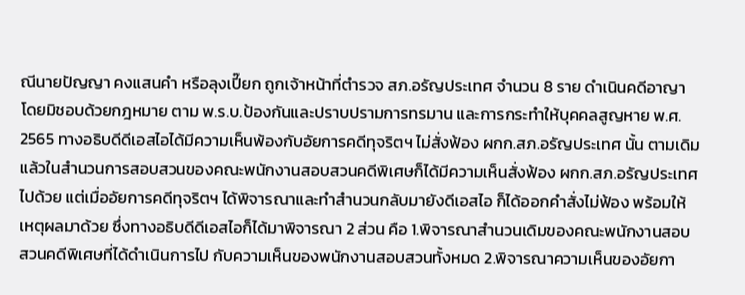ณีนายปัญญา คงแสนคำ หรือลุงเปี๊ยก ถูกเจ้าหน้าที่ตำรวจ สภ.อรัญประเทศ จำนวน 8 ราย ดำเนินคดีอาญาโดยมิชอบด้วยกฎหมาย ตาม พ.ร.บ.ป้องกันและปราบปรามการทรมาน และการกระทำให้บุคคลสูญหาย พ.ศ. 2565 ทางอธิบดีดีเอสไอได้มีความเห็นพ้องกับอัยการคดีทุจริตฯ ไม่สั่งฟ้อง ผกก.สภ.อรัญประเทศ นั้น ตามเดิมแล้วในสำนวนการสอบสวนของคณะพนักงานสอบสวนคดีพิเศษก็ได้มีความเห็นสั่งฟ้อง ผกก.สภ.อรัญประเทศ ไปด้วย แต่เมื่ออัยการคดีทุจริตฯ ได้พิจารณาและทำสำนวนกลับมายังดีเอสไอ ก็ได้ออกคำสั่งไม่ฟ้อง พร้อมให้เหตุผลมาด้วย ซึ่งทางอธิบดีดีเอสไอก็ได้มาพิจารณา 2 ส่วน คือ 1.พิจารณาสำนวนเดิมของคณะพนักงานสอบสวนคดีพิเศษที่ได้ดำเนินการไป กับความเห็นของพนักงานสอบสวนทั้งหมด 2.พิจารณาความเห็นของอัยกา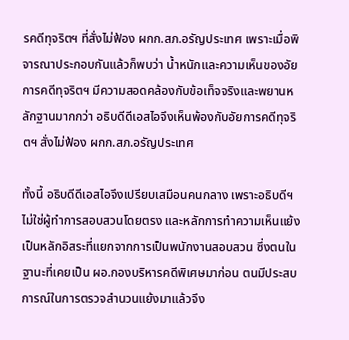รคดีทุจริตฯ ที่สั่งไม่ฟ้อง ผกก.สภ.อรัญประเทศ เพราะเมื่อพิจารณาประกอบกันแล้วก็พบว่า น้ำหนักและความเห็นของอัยการคดีทุจริตฯ มีความสอดคล้องกับข้อเท็จจริงและพยานหลักฐานมากกว่า อธิบดีดีเอสไอจึงเห็นพ้องกับอัยการคดีทุจริตฯ สั่งไม่ฟ้อง ผกก.สภ.อรัญประเทศ

ทั้งนี้ อธิบดีดีเอสไอจึงเปรียบเสมือนคนกลาง เพราะอธิบดีฯ ไม่ใช่ผู้ทำการสอบสวนโดยตรง และหลักการทำความเห็นแย้ง เป็นหลักอิสระที่แยกจากการเป็นพนักงานสอบสวน ซึ่งตนในฐานะที่เคยเป็น ผอ.กองบริหารคดีพิเศษมาก่อน ตนมีประสบการณ์ในการตรวจสำนวนแย้งมาแล้วจึง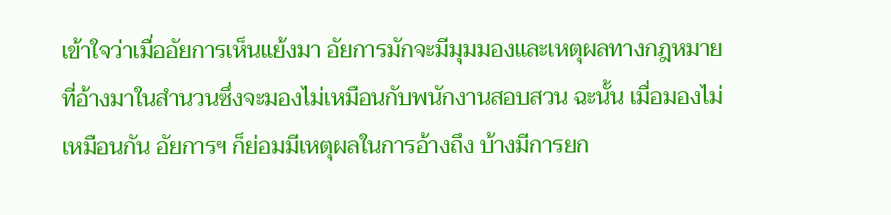เข้าใจว่าเมื่ออัยการเห็นแย้งมา อัยการมักจะมีมุมมองและเหตุผลทางกฎหมายที่อ้างมาในสำนวนซึ่งจะมองไม่เหมือนกับพนักงานสอบสวน ฉะนั้น เมื่อมองไม่เหมือนกัน อัยการฯ ก็ย่อมมีเหตุผลในการอ้างถึง บ้างมีการยก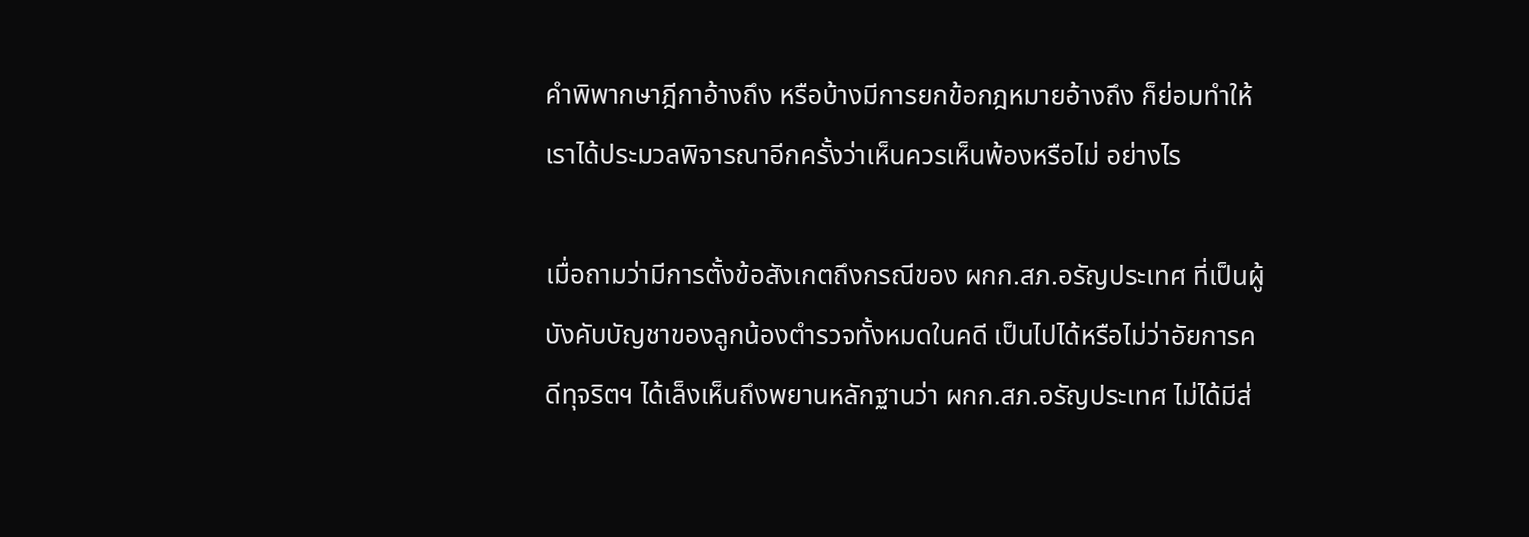คำพิพากษาฎีกาอ้างถึง หรือบ้างมีการยกข้อกฎหมายอ้างถึง ก็ย่อมทำให้เราได้ประมวลพิจารณาอีกครั้งว่าเห็นควรเห็นพ้องหรือไม่ อย่างไร

เมื่อถามว่ามีการตั้งข้อสังเกตถึงกรณีของ ผกก.สภ.อรัญประเทศ ที่เป็นผู้บังคับบัญชาของลูกน้องตำรวจทั้งหมดในคดี เป็นไปได้หรือไม่ว่าอัยการคดีทุจริตฯ ได้เล็งเห็นถึงพยานหลักฐานว่า ผกก.สภ.อรัญประเทศ ไม่ได้มีส่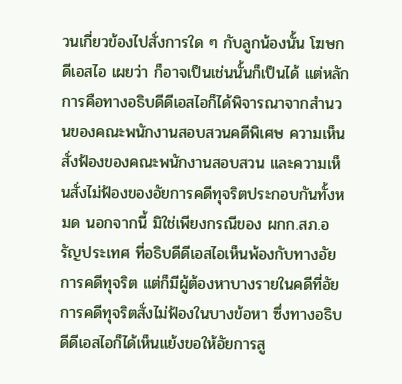วนเกี่ยวข้องไปสั่งการใด ๆ กับลูกน้องนั้น โฆษกดีเอสไอ เผยว่า ก็อาจเป็นเช่นนั้นก็เป็นได้ แต่หลักการคือทางอธิบดีดีเอสไอก็ได้พิจารณาจากสำนวนของคณะพนักงานสอบสวนคดีพิเศษ ความเห็นสั่งฟ้องของคณะพนักงานสอบสวน และความเห็นสั่งไม่ฟ้องของอัยการคดีทุจริตประกอบกันทั้งหมด นอกจากนี้ มิใช่เพียงกรณีของ ผกก.สภ.อรัญประเทศ ที่อธิบดีดีเอสไอเห็นพ้องกับทางอัยการคดีทุจริต แต่ก็มีผู้ต้องหาบางรายในคดีที่อัยการคดีทุจริตสั่งไม่ฟ้องในบางข้อหา ซึ่งทางอธิบดีดีเอสไอก็ได้เห็นแย้งขอให้อัยการสู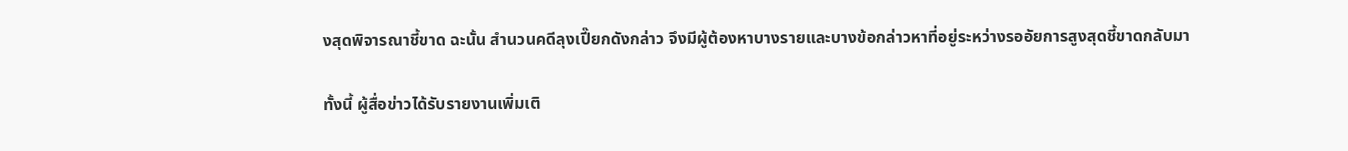งสุดพิจารณาชี้ขาด ฉะนั้น สำนวนคดีลุงเปี๊ยกดังกล่าว จึงมีผู้ต้องหาบางรายและบางข้อกล่าวหาที่อยู่ระหว่างรออัยการสูงสุดชี้ขาดกลับมา

ทั้งนี้ ผู้สื่อข่าวได้รับรายงานเพิ่มเติ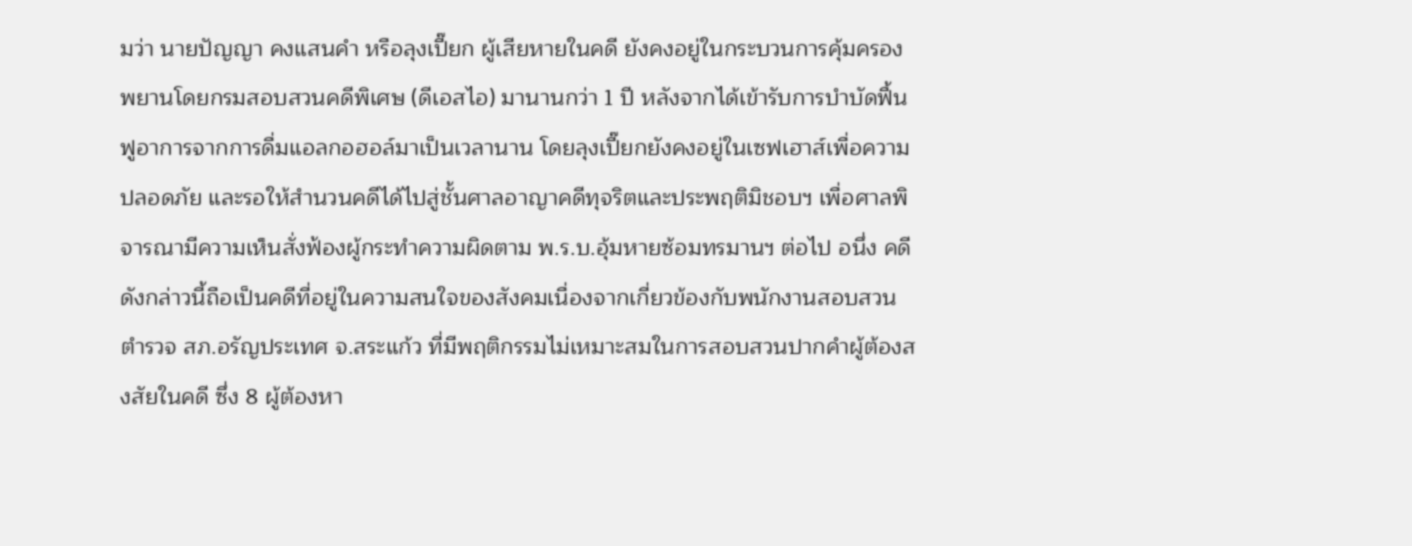มว่า นายปัญญา คงแสนคำ หรือลุงเปี๊ยก ผู้เสียหายในคดี ยังคงอยู่ในกระบวนการคุ้มครองพยานโดยกรมสอบสวนคดีพิเศษ (ดีเอสไอ) มานานกว่า 1 ปี หลังจากได้เข้ารับการบำบัดฟื้นฟูอาการจากการดื่มแอลกอฮอล์มาเป็นเวลานาน โดยลุงเปี๊ยกยังคงอยู่ในเซฟเฮาส์เพื่อความปลอดภัย และรอให้สำนวนคดีได้ไปสู่ชั้นศาลอาญาคดีทุจริตและประพฤติมิชอบฯ เพื่อศาลพิจารณามีความเห็นสั่งฟ้องผู้กระทำความผิดตาม พ.ร.บ.อุ้มหายซ้อมทรมานฯ ต่อไป อนึ่ง คดีดังกล่าวนี้ถือเป็นคดีที่อยู่ในความสนใจของสังคมเนื่องจากเกี่ยวข้องกับพนักงานสอบสวนตำรวจ สภ.อรัญประเทศ จ.สระแก้ว ที่มีพฤติกรรมไม่เหมาะสมในการสอบสวนปากคำผู้ต้องสงสัยในคดี ซึ่ง 8 ผู้ต้องหา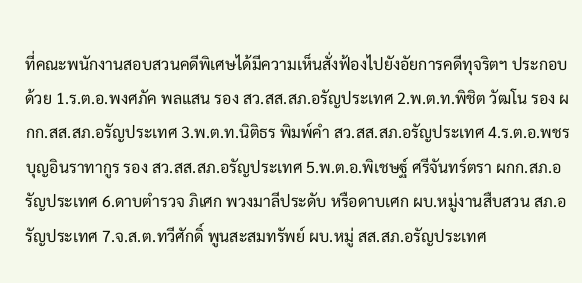ที่คณะพนักงานสอบสวนคดีพิเศษได้มีความเห็นสั่งฟ้องไปยังอัยการคดีทุจริตฯ ประกอบด้วย 1.ร.ต.อ.พงศภัค พลแสน รอง สว.สส.สภ.อรัญประเทศ 2.พ.ต.ท.พิชิต วัฒโน รอง ผกก.สส.สภ.อรัญประเทศ 3.พ.ต.ท.นิติธร พิมพ์คำ สว.สส.สภ.อรัญประเทศ 4.ร.ต.อ.พชร บุญอินราทากูร รอง สว.สส.สภ.อรัญประเทศ 5.พ.ต.อ.พิเชษฐ์ ศรีจันทร์ตรา ผกก.สภ.อรัญประเทศ 6.ดาบตำรวจ ภิเศก พวงมาลีประดับ หรือดาบเศก ผบ.หมู่งานสืบสวน สภ.อรัญประเทศ 7.จ.ส.ต.ทวีศักดิ์ พูนสะสมทรัพย์ ผบ.หมู่ สส.สภ.อรัญประเทศ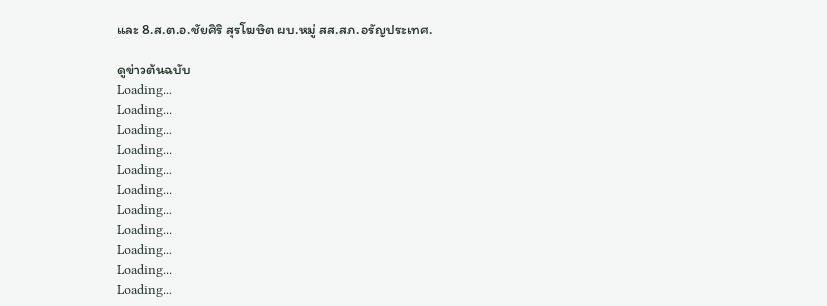และ 8.ส.ต.อ.ชัยศิริ สุรโฆษิต ผบ.หมู่ สส.สภ.อรัญประเทศ.

ดูข่าวต้นฉบับ
Loading...
Loading...
Loading...
Loading...
Loading...
Loading...
Loading...
Loading...
Loading...
Loading...
Loading...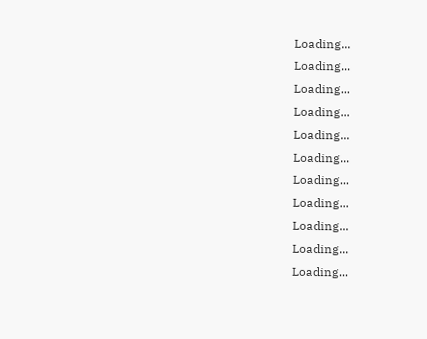Loading...
Loading...
Loading...
Loading...
Loading...
Loading...
Loading...
Loading...
Loading...
Loading...
Loading...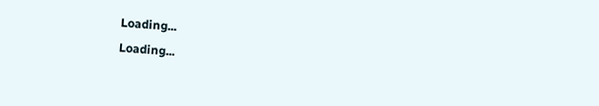Loading...
Loading...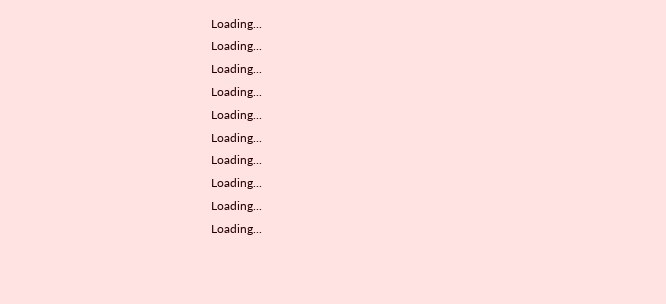Loading...
Loading...
Loading...
Loading...
Loading...
Loading...
Loading...
Loading...
Loading...
Loading...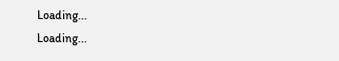Loading...
Loading...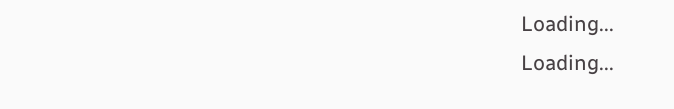Loading...
Loading...